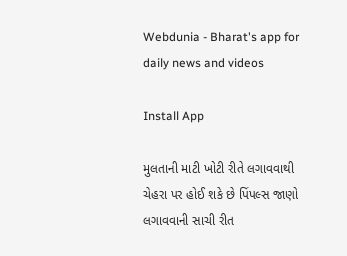Webdunia - Bharat's app for daily news and videos

Install App

મુલતાની માટી ખોટી રીતે લગાવવાથી ચેહરા પર હોઈ શકે છે પિંપલ્સ જાણો લગાવવાની સાચી રીત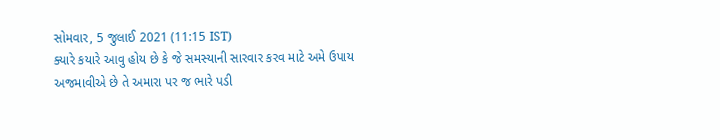સોમવાર, 5 જુલાઈ 2021 (11:15 IST)
ક્યારે કયારે આવુ હોય છે કે જે સમસ્યાની સારવાર કરવ માટે અમે ઉપાય અજમાવીએ છે તે અમારા પર જ ભારે પડી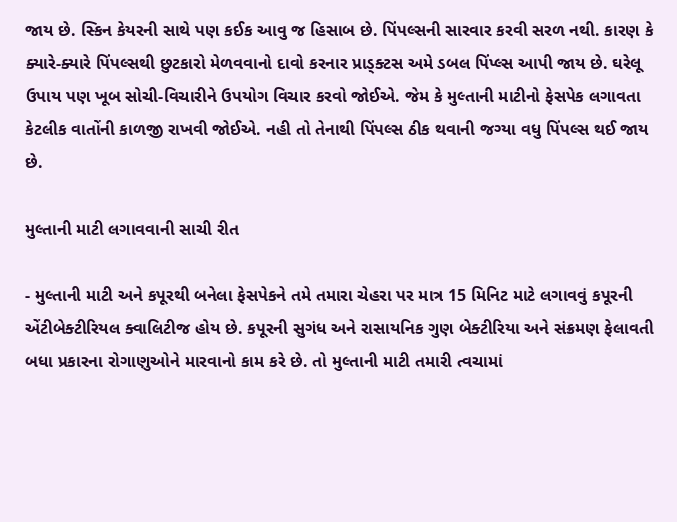જાય છે. સ્કિન કેયરની સાથે પણ કઈક આવુ જ હિસાબ છે. પિંપલ્સની સારવાર કરવી સરળ નથી. કારણ કે ક્યારે-ક્યારે પિંપલ્સથી છુટકારો મેળવવાનો દાવો કરનાર પ્રાડ્ક્ટસ અમે ડબલ પિંપ્લ્સ આપી જાય છે. ઘરેલૂ ઉપાય પણ ખૂબ સોચી-વિચારીને ઉપયોગ વિચાર કરવો જોઈએ. જેમ કે મુલ્તાની માટીનો ફેસપેક લગાવતા કેટલીક વાતોંની કાળજી રાખવી જોઈએ. નહી તો તેનાથી પિંપલ્સ ઠીક થવાની જગ્યા વધુ પિંપલ્સ થઈ જાય છે.

મુલ્તાની માટી લગાવવાની સાચી રીત

- મુલ્તાની માટી અને કપૂરથી બનેલા ફેસપેકને તમે તમારા ચેહરા પર માત્ર 15 મિનિટ માટે લગાવવું કપૂરની એંટીબેક્ટીરિયલ ક્વાલિટીજ હોય છે. કપૂરની સુગંધ અને રાસાયનિક ગુણ બેક્ટીરિયા અને સંક્રમણ ફેલાવતી બધા પ્રકારના રોગાણુઓને મારવાનો કામ કરે છે. તો મુલ્તાની માટી તમારી ત્વચામાં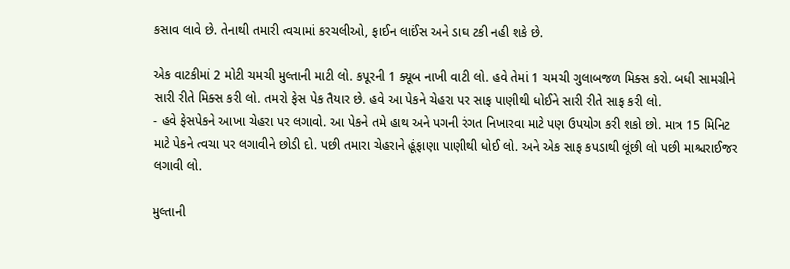કસાવ લાવે છે. તેનાથી તમારી ત્વચામાં કરચલીઓ, ફાઈન લાઈંસ અને ડાઘ ટકી નહી શકે છે.

એક વાટકીમાં 2 મોટી ચમચી મુલ્તાની માટી લો. કપૂરની 1 ક્યૂબ નાખી વાટી લો. હવે તેમાં 1 ચમચી ગુલાબજળ મિક્સ કરો. બધી સામગ્રીને સારી રીતે મિક્સ કરી લો. તમરો ફેસ પેક તૈયાર છે. હવે આ પેકને ચેહરા પર સાફ પાણીથી ધોઈને સારી રીતે સાફ કરી લો.
- હવે ફેસપેકને આખા ચેહરા પર લગાવો. આ પેકને તમે હાથ અને પગની રંગત નિખારવા માટે પણ ઉપયોગ કરી શકો છો. માત્ર 15 મિનિટ માટે પેકને ત્વચા પર લગાવીને છોડી દો. પછી તમારા ચેહરાને હૂંફાણા પાણીથી ધોઈ લો. અને એક સાફ કપડાથી લૂંછી લો પછી માશ્ચરાઈજર લગાવી લો.

મુલ્તાની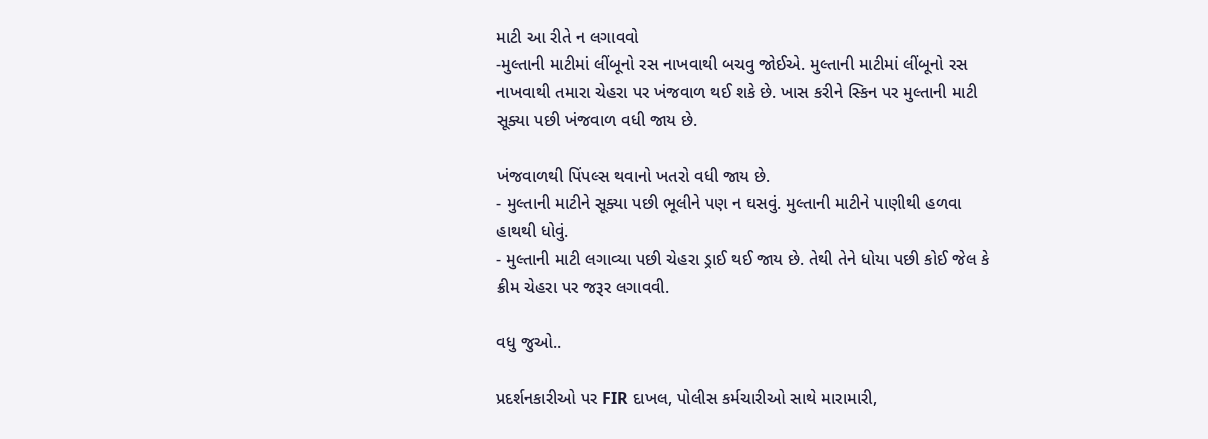માટી આ રીતે ન લગાવવો
-મુલ્તાની માટીમાં લીંબૂનો રસ નાખવાથી બચવુ જોઈએ. મુલ્તાની માટીમાં લીંબૂનો રસ નાખવાથી તમારા ચેહરા પર ખંજવાળ થઈ શકે છે. ખાસ કરીને સ્કિન પર મુલ્તાની માટી સૂક્યા પછી ખંજવાળ વધી જાય છે.

ખંજવાળથી પિંપલ્સ થવાનો ખતરો વધી જાય છે.
- મુલ્તાની માટીને સૂક્યા પછી ભૂલીને પણ ન ઘસવું. મુલ્તાની માટીને પાણીથી હળવા હાથથી ધોવું.
- મુલ્તાની માટી લગાવ્યા પછી ચેહરા ડ્રાઈ થઈ જાય છે. તેથી તેને ધોયા પછી કોઈ જેલ કે ક્રીમ ચેહરા પર જરૂર લગાવવી.

વધુ જુઓ..

પ્રદર્શનકારીઓ પર FIR દાખલ, પોલીસ કર્મચારીઓ સાથે મારામારી,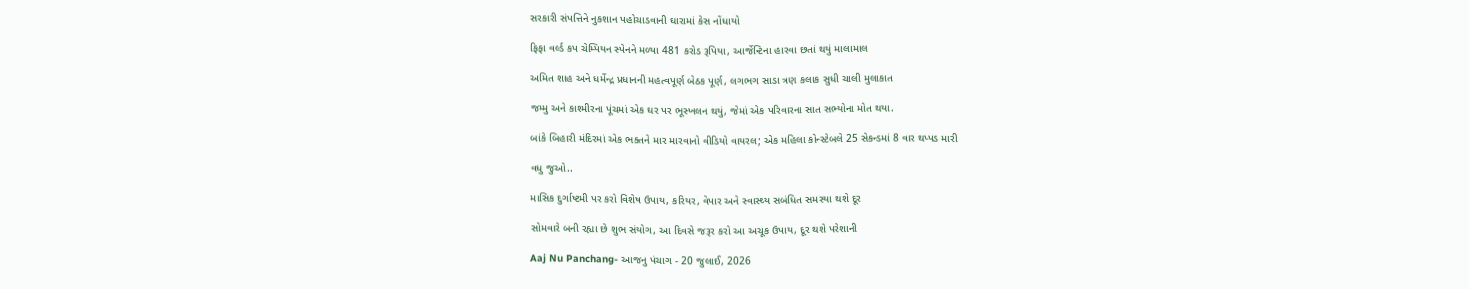સરકારી સંપત્તિને નુકશાન પહોચાડવાની ઘારામાં કેસ નોંધાયો

ફિફા વર્લ્ડ કપ ચેમ્પિયન સ્પેનને મળ્યા 481 કરોડ રૂપિયા, આર્જેન્ટિના હારવા છતાં થયું માલામાલ

અમિત શાહ અને ધર્મેન્દ્ર પ્રધાનની મહત્વપૂર્ણ બેઠક પૂર્ણ, લગભગ સાડા ત્રણ કલાક સુધી ચાલી મુલાકાત

જમ્મુ અને કાશ્મીરના પૂંચમાં એક ઘર પર ભૂસ્ખલન થયું, જેમાં એક પરિવારના સાત સભ્યોના મોત થયા.

બાંકે બિહારી મંદિરમાં એક ભક્તને માર મારવાનો વીડિયો વાયરલ; એક મહિલા કોન્સ્ટેબલે 25 સેકન્ડમાં 8 વાર થપ્પડ મારી

વધુ જુઓ..

માસિક દુર્ગાષ્ટમી પર કરો વિશેષ ઉપાય, કરિયર, વેપાર અને સ્વાસ્થ્ય સબંધિત સમસ્યા થશે દૂર

સોમવારે બની રહ્યા છે શુભ સંયોગ, આ દિવસે જરૂર કરો આ અચૂક ઉપાય, દૂર થશે પરેશાની

Aaj Nu Panchang- આજનુ પંચાગ - 20 જુલાઈ, 2026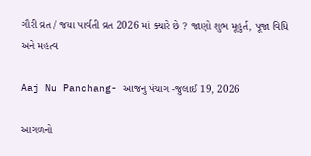ગૌરી વ્રત / જયા પાર્વતી વ્રત 2026 માં ક્યારે છે ? જાણો શુભ મૂહુર્ત, પૂજા વિધિ અને મહત્વ

Aaj Nu Panchang- આજનુ પંચાગ -જુલાઈ 19, 2026

આગળનો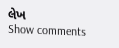લેખ
Show comments